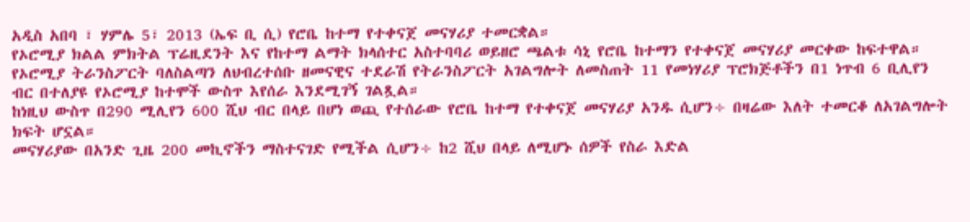አዲስ አበባ ፣ ሃምሌ 5፣ 2013 (ኤፍ ቢ ሲ) የሮቤ ከተማ የተቀናጀ መናሃሪያ ተመርቋል።
የኦሮሚያ ክልል ምክትል ፕሬዚደንት እና የከተማ ልማት ክላሰተር አስተባባሪ ወይዘሮ ጫልቱ ሳኒ የሮቤ ከተማን የተቀናጀ መናሃሪያ መርቀው ከፍተዋል።
የኦሮሚያ ትራንስፖርት ባለስልጣን ለህብረተሰቡ ዘመናዊና ተደራሽ የትራንስፖርት አገልግሎት ለመስጠት 11 የመነሃሪያ ፕሮክጅቶችን በ1 ነጥብ 6 ቢሊየን ብር በተለያዩ የኦሮሚያ ከተሞች ውስጥ እየሰራ እንደሚገኝ ገልጿል።
ከነዚህ ውስጥ በ290 ሚሊየን 600 ሺህ ብር በላይ በሆነ ወጪ የተሰራው የሮቤ ከተማ የተቀናጀ መናሃሪያ አንዱ ሲሆን÷ በዛሬው እለት ተመርቆ ለአገልግሎት ክፍት ሆኗል።
መናሃሪያው በአንድ ጊዜ 200 መኪኖችን ማስተናገድ የሚችል ሲሆን÷ ከ2 ሺህ በላይ ለሚሆኑ ሰዎች የስራ እድል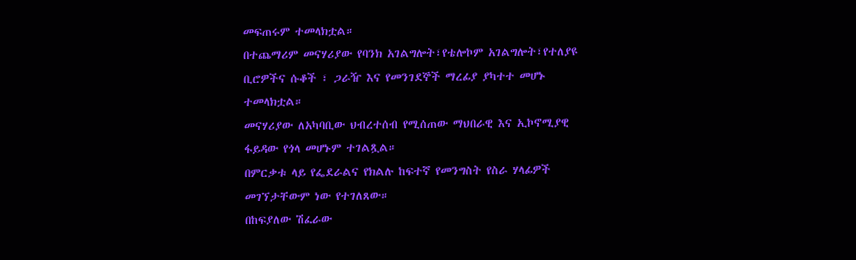መፍጠሩም ተመላክቷል።
በተጨማሪም መናሃሪያው የባንክ አገልግሎት፣የቴሎኮም አገልግሎት፣የተለያዩ ቢሮዎችና ሱቆች ፣ ጋራዥ እና የመንገደኞች ማረፊያ ያካተተ መሆኑ ተመላክቷል።
መናሃሪያው ለአካባቢው ህብረተሰብ የሚሰጠው ማህበራዊ እና ኢኮኖሚያዊ ፋይዳው የጎላ መሆኑም ተገልጿል።
በምርቃቱ ላይ የፌደራልና የክልሉ ከፍተኛ የመንግስት የስራ ሃላፊዎች መገኘታቸውም ነው የተገለጸው።
በከፍያለው ሽፈራው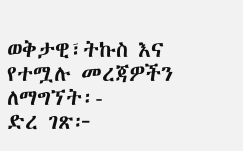ወቅታዊ፣ትኩስ እና የተሟሉ መረጃዎችን ለማግኘት፡-
ድረ ገጽ፦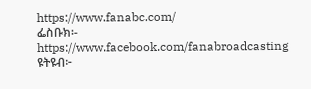https://www.fanabc.com/
ፌስቡክ፡- https://www.facebook.com/fanabroadcasting
ዩትዩብ፦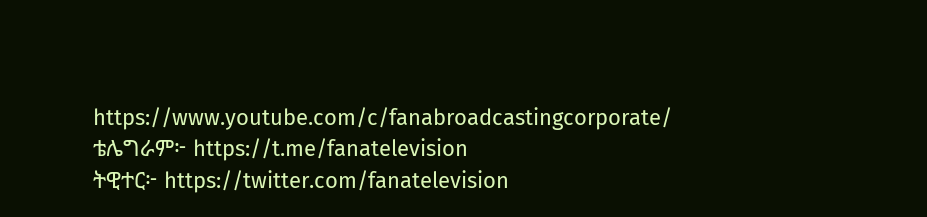https://www.youtube.com/c/fanabroadcastingcorporate/
ቴሌግራም፦ https://t.me/fanatelevision
ትዊተር፦ https://twitter.com/fanatelevision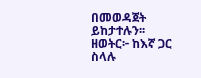በመወዳጀት ይከታተሉን፡፡
ዘወትር፦ ከእኛ ጋር ስላሉ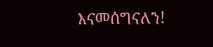እናመሰግናለን!